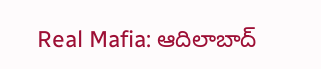Real Mafia: ఆదిలాబాద్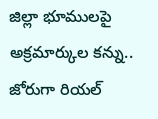జిల్లా భూములపై అక్రమార్కుల కన్ను.. జోరుగా రియల్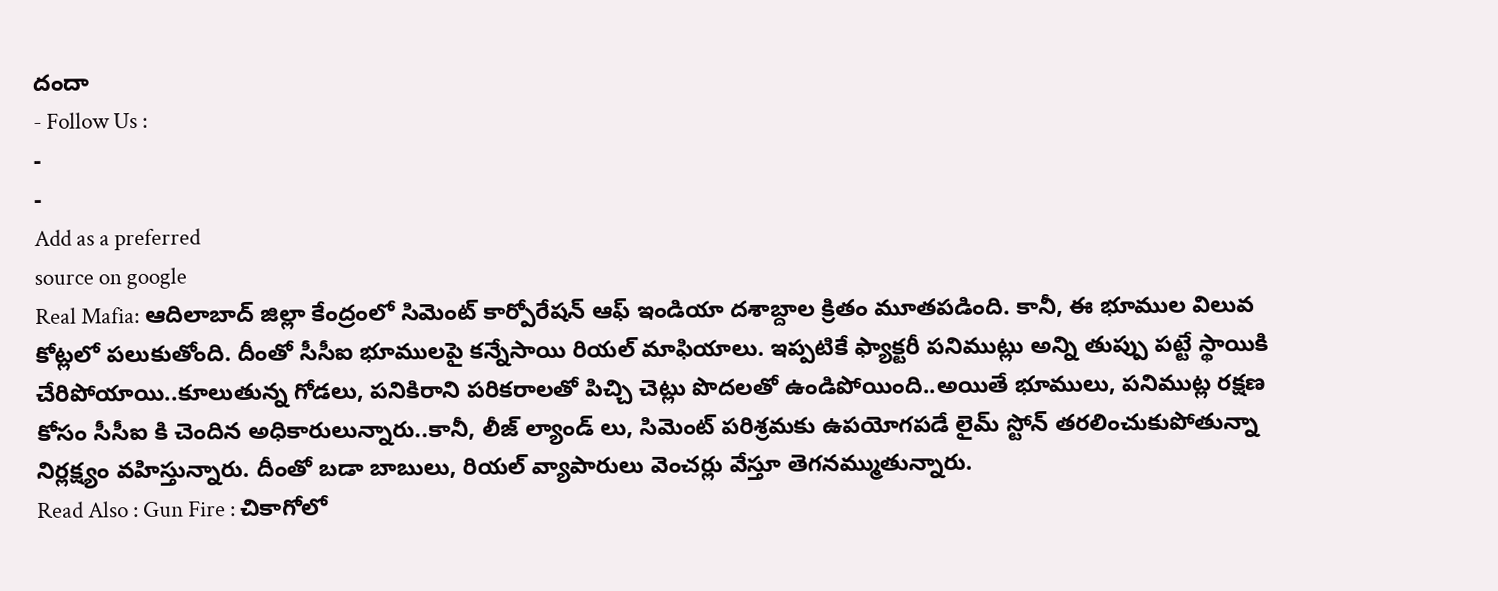దందా
- Follow Us :
-
-
Add as a preferred
source on google
Real Mafia: ఆదిలాబాద్ జిల్లా కేంద్రంలో సిమెంట్ కార్పోరేషన్ ఆఫ్ ఇండియా దశాబ్దాల క్రితం మూతపడింది. కానీ, ఈ భూముల విలువ కోట్లలో పలుకుతోంది. దీంతో సీసీఐ భూములపై కన్నేసాయి రియల్ మాఫియాలు. ఇప్పటికే ఫ్యాక్టరీ పనిముట్లు అన్ని తుప్పు పట్టే స్థాయికి చేరిపోయాయి..కూలుతున్న గోడలు, పనికిరాని పరికరాలతో పిచ్చి చెట్లు పొదలతో ఉండిపోయింది..అయితే భూములు, పనిముట్ల రక్షణ కోసం సీసీఐ కి చెందిన అధికారులున్నారు..కానీ, లీజ్ ల్యాండ్ లు, సిమెంట్ పరిశ్రమకు ఉపయోగపడే లైమ్ స్టోన్ తరలించుకుపోతున్నా నిర్లక్ష్యం వహిస్తున్నారు. దీంతో బడా బాబులు, రియల్ వ్యాపారులు వెంచర్లు వేస్తూ తెగనమ్ముతున్నారు.
Read Also : Gun Fire : చికాగోలో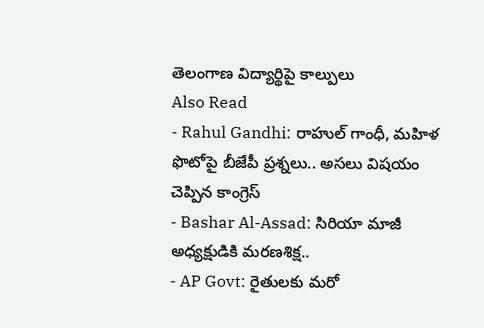తెలంగాణ విద్యార్థిపై కాల్పులు
Also Read
- Rahul Gandhi: రాహుల్ గాంధీ, మహిళ ఫొటోపై బీజేపీ ప్రశ్నలు.. అసలు విషయం చెప్పిన కాంగ్రెస్
- Bashar Al-Assad: సిరియా మాజీ అధ్యక్షుడికి మరణశిక్ష..
- AP Govt: రైతులకు మరో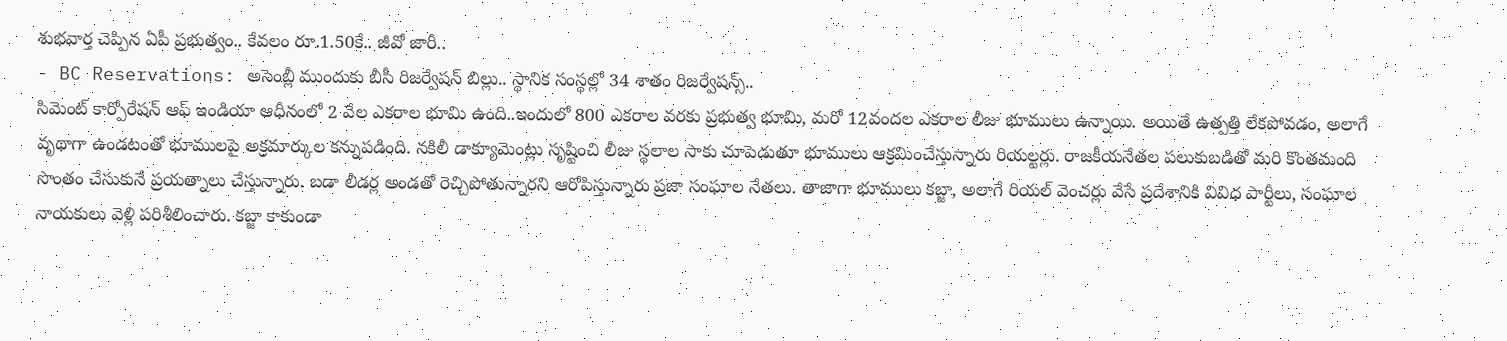శుభవార్త చెప్పిన ఏపీ ప్రభుత్వం.. కేవలం రూ.1.50కే.. జీవో జారీ..
- BC Reservations: అసెంబ్లీ ముందుకు బీసీ రిజర్వేషన్ బిల్లు.. స్థానిక సంస్థల్లో 34 శాతం రిజర్వేషన్స్..
సిమెంట్ కార్పోరేషన్ ఆఫ్ ఇండియా ఆధీనంలో 2 వేల ఎకరాల భూమి ఉంది..ఇందులో 800 ఎకరాల వరకు ప్రభుత్వ భూమి, మరో 12వందల ఎకరాల లీజు భూములు ఉన్నాయి. అయితే ఉత్పత్తి లేకపోవడం, అలాగే వృథాగా ఉండటంతో భూములపై అక్రమార్కుల కన్నుపడింది. నకిలీ డాక్యూమెంట్లు సృష్టించి లీజు స్థలాల సాకు చూపెడుతూ భూములు ఆక్రమించేస్తున్నారు రియల్టర్లు. రాజకీయనేతల పలుకుబడితో మరి కొంతమంది సొంతం చేసుకునే ప్రయత్నాలు చేస్తున్నారు. బడా లీడర్ల అండతో రెచ్చిపోతున్నారని ఆరోపిస్తున్నారు ప్రజా సంఘాల నేతలు. తాజాగా భూములు కబ్జా, అలాగే రియల్ వెంచర్లు వేసే ప్రదేశానికి వివిధ పార్టీలు, సంఘాల నాయకులు వెళ్లి పరిశీలించారు. కబ్జా కాకుండా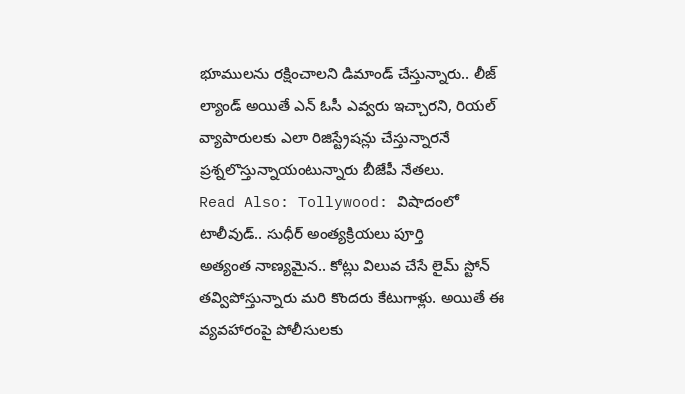భూములను రక్షించాలని డిమాండ్ చేస్తున్నారు.. లీజ్ ల్యాండ్ అయితే ఎన్ ఓసీ ఎవ్వరు ఇచ్చారని, రియల్ వ్యాపారులకు ఎలా రిజిస్ట్రేషన్లు చేస్తున్నారనే ప్రశ్నలొస్తున్నాయంటున్నారు బీజేపీ నేతలు.
Read Also: Tollywood: విషాదంలో టాలీవుడ్.. సుధీర్ అంత్యక్రియలు పూర్తి
అత్యంత నాణ్యమైన.. కోట్లు విలువ చేసే లైమ్ స్టోన్ తవ్విపోస్తున్నారు మరి కొందరు కేటుగాళ్లు. అయితే ఈ వ్యవహారంపై పోలీసులకు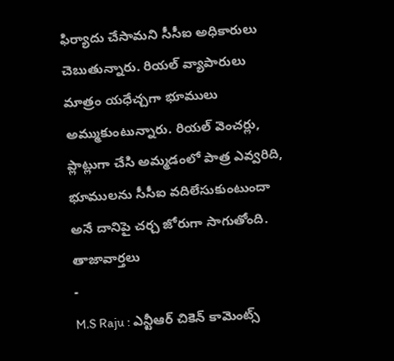ఫిర్యాదు చేసామని సీసీఐ అధికారులు చెబుతున్నారు. రియల్ వ్యాపారులు మాత్రం యధేచ్చగా భూములు అమ్ముకుంటున్నారు. రియల్ వెంచర్లు, ప్లాట్లుగా చేసి అమ్మడంలో పాత్ర ఎవ్వరిది, భూములను సీసీఐ వదిలేసుకుంటుందా అనే దానిపై చర్చ జోరుగా సాగుతోంది.
తాజావార్తలు
-
M.S Raju : ఎన్టీఆర్ చికెన్ కామెంట్స్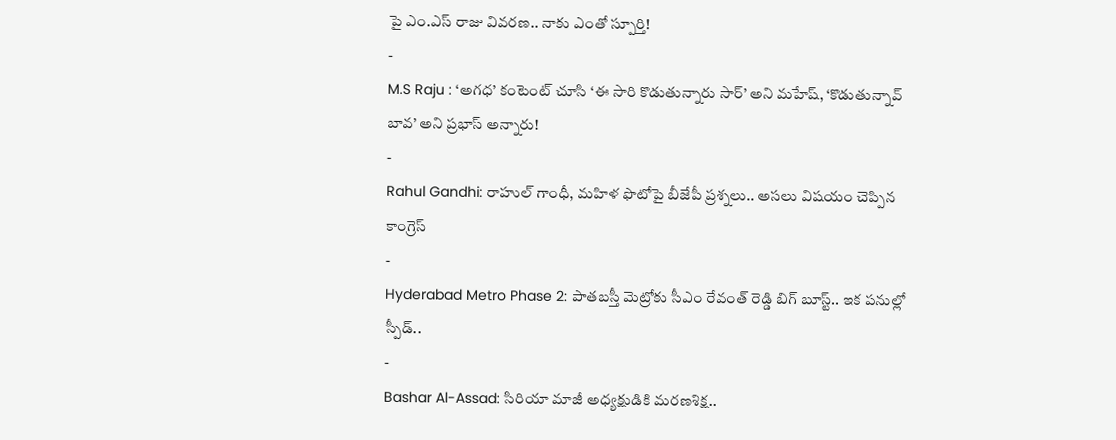పై ఎం.ఎస్ రాజు వివరణ.. నాకు ఎంతో స్పూర్తి!
-
M.S Raju : ‘అగధ’ కంటెంట్ చూసి ‘ఈ సారి కొడుతున్నారు సార్’ అని మహేష్, ‘కొడుతున్నావ్ బావ’ అని ప్రభాస్ అన్నారు!
-
Rahul Gandhi: రాహుల్ గాంధీ, మహిళ ఫొటోపై బీజేపీ ప్రశ్నలు.. అసలు విషయం చెప్పిన కాంగ్రెస్
-
Hyderabad Metro Phase 2: పాతబస్తీ మెట్రోకు సీఎం రేవంత్ రెడ్డి బిగ్ బూస్ట్.. ఇక పనుల్లో స్పీడ్..
-
Bashar Al-Assad: సిరియా మాజీ అధ్యక్షుడికి మరణశిక్ష..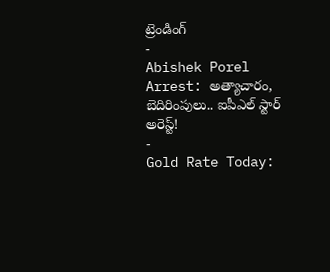ట్రెండింగ్
-
Abishek Porel Arrest: అత్యాచారం, బెదిరింపులు.. ఐపీఎల్ స్టార్ అరెస్ట్!
-
Gold Rate Today: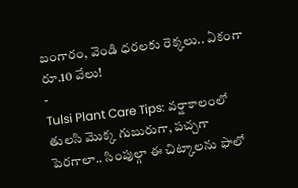బంగారం, వెండి ధరలకు రెక్కలు.. ఏకంగా రూ.10 వేలు!
-
Tulsi Plant Care Tips: వర్షాకాలంలో తులసి మొక్క గుబురుగా, పచ్చగా పెరగాలా.. సింపుల్గా ఈ చిట్కాలను ఫాలో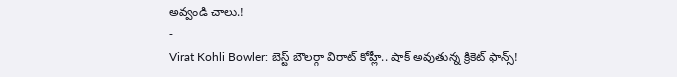అవ్వండి చాలు.!
-
Virat Kohli Bowler: బెస్ట్ బౌలర్గా విరాట్ కోహ్లీ.. షాక్ అవుతున్న క్రికెట్ ఫాన్స్!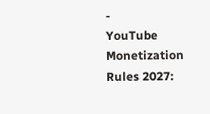-
YouTube Monetization Rules 2027: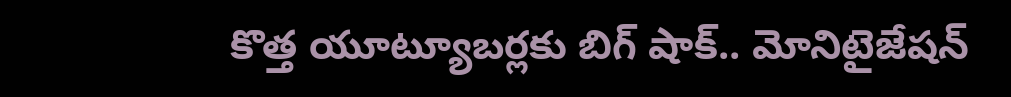కొత్త యూట్యూబర్లకు బిగ్ షాక్.. మోనిటైజేషన్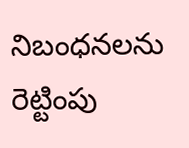నిబంధనలను రెట్టింపు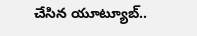చేసిన యూట్యూబ్..